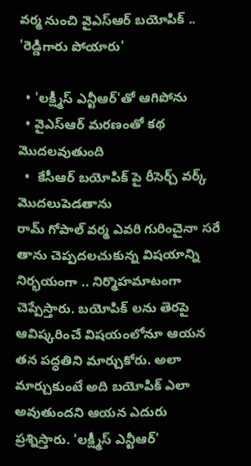వర్మ నుంచి వైఎస్ఆర్ బయోపిక్ .. 'రెడ్డిగారు పోయారు'

  • 'లక్ష్మీస్ ఎన్టీఆర్'తో ఆగిపోను
  • వైఎస్ఆర్ మరణంతో కథ మొదలవుతుంది
  •  కేసీఆర్ బయోపిక్ పై రీసెర్చ్ వర్క్ మొదలుపెడతాను
రామ్ గోపాల్ వర్మ ఎవరి గురించైనా సరే తాను చెప్పదలచుకున్న విషయాన్ని నిర్భయంగా .. నిర్మొహమాటంగా చెప్పేస్తారు. బయోపిక్ లను తెరపై ఆవిష్కరించే విషయంలోనూ ఆయన తన పద్ధతిని మార్చుకోరు. అలా మార్చుకుంటే అది బయోపిక్ ఎలా అవుతుందని ఆయన ఎదురు ప్రశ్నిస్తారు. 'లక్ష్మీస్ ఎన్టీఆర్'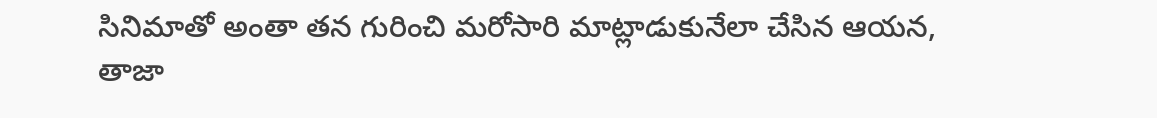సినిమాతో అంతా తన గురించి మరోసారి మాట్లాడుకునేలా చేసిన ఆయన, తాజా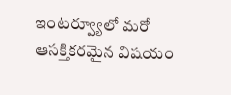ఇంటర్వ్యూలో మరో ఆసక్తికరమైన విషయం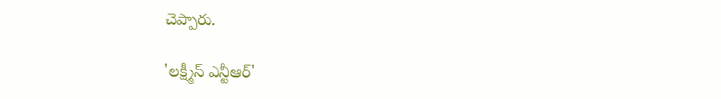చెప్పారు.

'లక్ష్మీస్ ఎన్టీఆర్'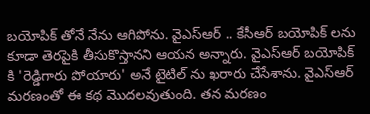బయోపిక్ తోనే నేను ఆగిపోను. వైఎస్ఆర్ .. కేసీఆర్ బయోపిక్ లను కూడా తెరపైకి తీసుకొస్తానని ఆయన అన్నారు. వైఎస్ఆర్ బయోపిక్ కి 'రెడ్డిగారు పోయారు' అనే టైటిల్ ను ఖరారు చేసేశాను. వైఎస్ఆర్ మరణంతో ఈ కథ మొదలవుతుంది. తన మరణం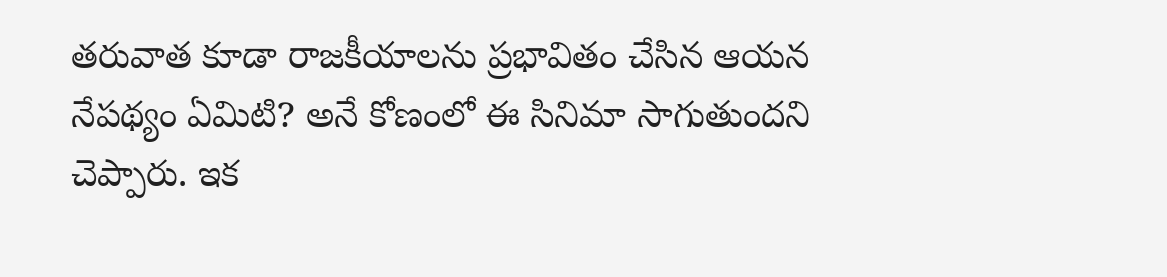తరువాత కూడా రాజకీయాలను ప్రభావితం చేసిన ఆయన నేపథ్యం ఏమిటి? అనే కోణంలో ఈ సినిమా సాగుతుందని చెప్పారు. ఇక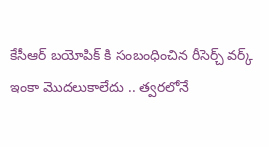కేసీఆర్ బయోపిక్ కి సంబంధించిన రీసెర్చ్ వర్క్ ఇంకా మొదలుకాలేదు .. త్వరలోనే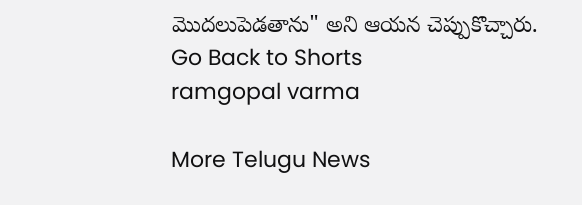మొదలుపెడతాను" అని ఆయన చెప్పుకొచ్చారు.
Go Back to Shorts
ramgopal varma

More Telugu News